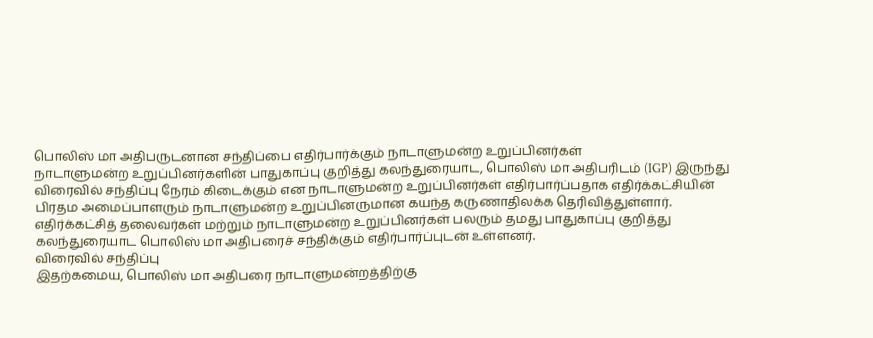பொலிஸ் மா அதிபருடனான சந்திப்பை எதிர்பார்க்கும் நாடாளுமன்ற உறுப்பினர்கள்
நாடாளுமன்ற உறுப்பினர்களின் பாதுகாப்பு குறித்து கலந்துரையாட, பொலிஸ் மா அதிபரிடம் (IGP) இருந்து விரைவில் சந்திப்பு நேரம் கிடைக்கும் என நாடாளுமன்ற உறுப்பினர்கள் எதிர்பார்ப்பதாக எதிர்க்கட்சியின் பிரதம அமைப்பாளரும் நாடாளுமன்ற உறுப்பினருமான கயந்த கருணாதிலக்க தெரிவித்துள்ளார்.
எதிர்க்கட்சித் தலைவர்கள் மற்றும் நாடாளுமன்ற உறுப்பினர்கள் பலரும் தமது பாதுகாப்பு குறித்து கலந்துரையாட பொலிஸ் மா அதிபரைச் சந்திக்கும் எதிர்பார்ப்புடன் உள்ளனர்.
விரைவில் சந்திப்பு
இதற்கமைய, பொலிஸ் மா அதிபரை நாடாளுமன்றத்திற்கு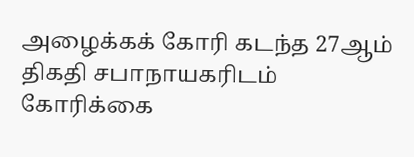அழைக்கக் கோரி கடந்த 27ஆம் திகதி சபாநாயகரிடம் கோரிக்கை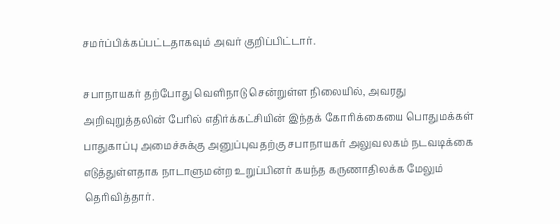சமர்ப்பிக்கப்பட்டதாகவும் அவர் குறிப்பிட்டார்.

சபாநாயகர் தற்போது வெளிநாடு சென்றுள்ள நிலையில், அவரது அறிவுறுத்தலின் பேரில் எதிர்க்கட்சியின் இந்தக் கோரிக்கையை பொதுமக்கள் பாதுகாப்பு அமைச்சுக்கு அனுப்புவதற்கு சபாநாயகர் அலுவலகம் நடவடிக்கை எடுத்துள்ளதாக நாடாளுமன்ற உறுப்பினர் கயந்த கருணாதிலக்க மேலும் தெரிவித்தார்.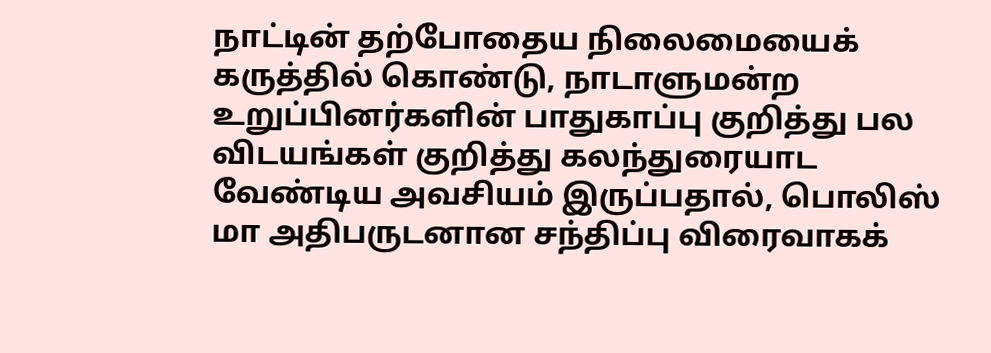நாட்டின் தற்போதைய நிலைமையைக் கருத்தில் கொண்டு, நாடாளுமன்ற உறுப்பினர்களின் பாதுகாப்பு குறித்து பல விடயங்கள் குறித்து கலந்துரையாட வேண்டிய அவசியம் இருப்பதால், பொலிஸ் மா அதிபருடனான சந்திப்பு விரைவாகக்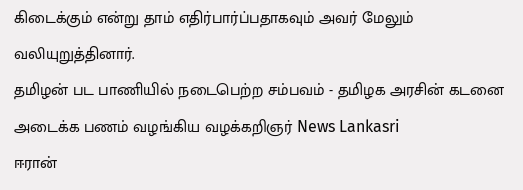கிடைக்கும் என்று தாம் எதிர்பார்ப்பதாகவும் அவர் மேலும் வலியுறுத்தினார்.
தமிழன் பட பாணியில் நடைபெற்ற சம்பவம் - தமிழக அரசின் கடனை அடைக்க பணம் வழங்கிய வழக்கறிஞர் News Lankasri
ஈரான்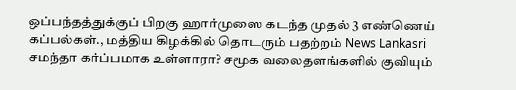ஒப்பந்தத்துக்குப் பிறகு ஹார்முஸை கடந்த முதல் 3 எண்ணெய் கப்பல்கள்., மத்திய கிழக்கில் தொடரும் பதற்றம் News Lankasri
சமந்தா கர்ப்பமாக உள்ளாரா? சமூக வலைதளங்களில் குவியும்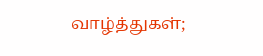வாழ்த்துகள்;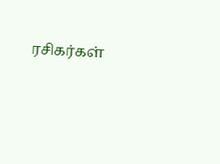ரசிகர்கள்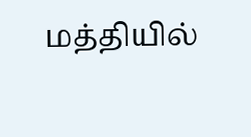மத்தியில்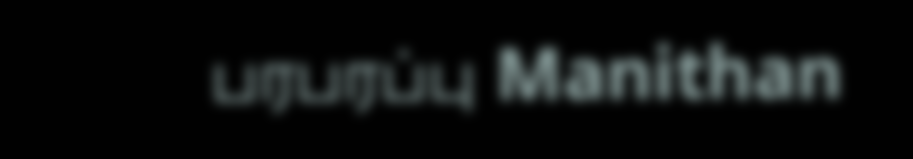பரபரப்பு Manithan